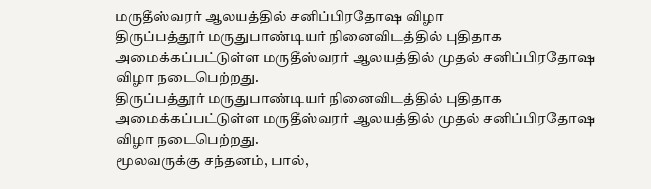மருதீஸ்வரர் ஆலயத்தில் சனிப்பிரதோஷ விழா
திருப்பத்தூர் மருதுபாண்டியர் நினைவிடத்தில் புதிதாக அமைக்கப்பட்டுள்ள மருதீஸ்வரர் ஆலயத்தில் முதல் சனிப்பிரதோஷ விழா நடைபெற்றது.
திருப்பத்தூர் மருதுபாண்டியர் நினைவிடத்தில் புதிதாக அமைக்கப்பட்டுள்ள மருதீஸ்வரர் ஆலயத்தில் முதல் சனிப்பிரதோஷ விழா நடைபெற்றது.
மூலவருக்கு சந்தனம், பால்,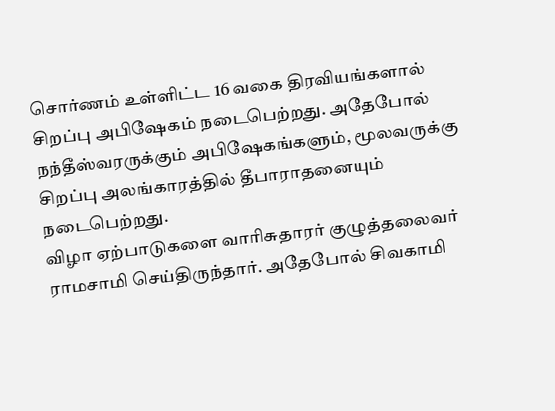சொர்ணம் உள்ளிட்ட 16 வகை திரவியங்களால் சிறப்பு அபிஷேகம் நடைபெற்றது. அதேபோல் நந்தீஸ்வரருக்கும் அபிஷேகங்களும், மூலவருக்கு சிறப்பு அலங்காரத்தில் தீபாராதனையும் நடைபெற்றது.
விழா ஏற்பாடுகளை வாரிசுதாரர் குழுத்தலைவர் ராமசாமி செய்திருந்தார். அதேபோல் சிவகாமி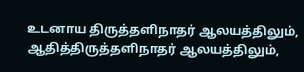உடனாய திருத்தளிநாதர் ஆலயத்திலும், ஆதித்திருத்தளிநாதர் ஆலயத்திலும்,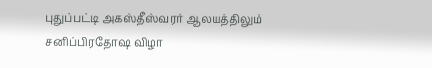புதுப்பட்டி அகஸ்தீஸ்வரர் ஆலயத்திலும் சனிப்பிரதோஷ விழா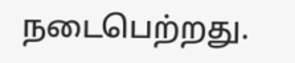நடைபெற்றது.